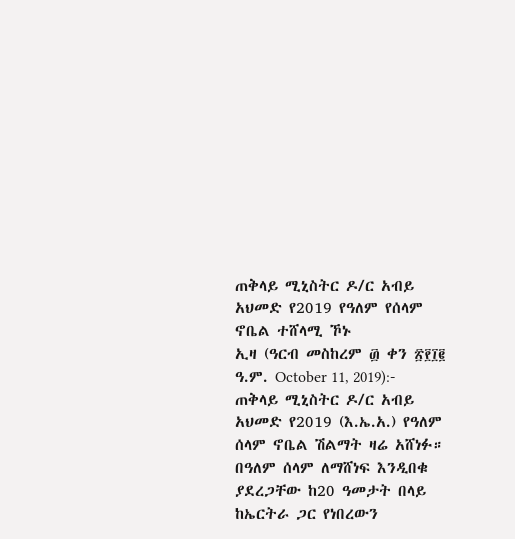ጠቅላይ ሚኒስትር ዶ/ር አብይ አህመድ የ2019 የዓለም የሰላም ኖቤል ተሸላሚ ኾኑ
ኢዛ (ዓርብ መስከረም ፴ ቀን ፳፻፲፪ ዓ.ም. October 11, 2019):- ጠቅላይ ሚኒስትር ዶ/ር አብይ አህመድ የ2019 (እ.ኤ.አ.) የዓለም ሰላም ኖቤል ሽልማት ዛሬ አሸነፉ። በዓለም ሰላም ለማሸነፍ እንዲበቁ ያደረጋቸው ከ20 ዓመታት በላይ ከኤርትራ ጋር የነበረውን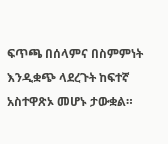ፍጥጫ በሰላምና በስምምነት እንዲቋጭ ላደረጉት ከፍተኛ አስተዋጽኦ መሆኑ ታውቋል።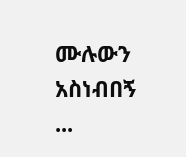ሙሉውን አስነብበኝ ...